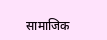सामाजिक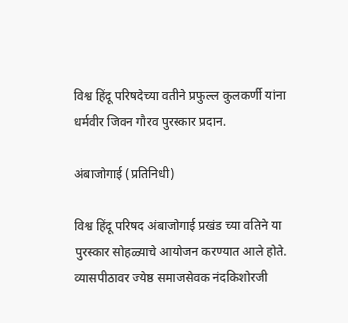विश्व हिंदू परिषदेच्या वतीने प्रफुल्ल कुलकर्णी यांना धर्मवीर जिवन गौरव पुरस्कार प्रदान.

अंबाजोगाई (प्रतिनिधी)

विश्व हिंदू परिषद अंबाजोगाई प्रखंड च्या वतिने या पुरस्कार सोहळ्याचे आयोजन करण्यात आले होते. व्यासपीठावर ज्येष्ठ समाजसेवक नंदकिशोरजी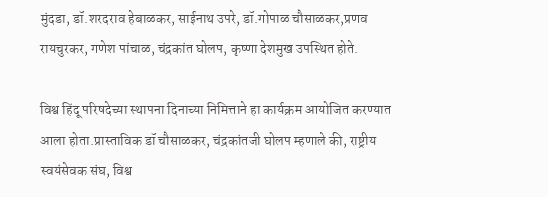मुंदडा, डॉ.शरदराव हेबाळकर, साईनाथ उपरे, डॉ.गोपाळ चौसाळकर,प्रणव रायचुरकर, गणेश पांचाळ, चंद्रकांत घोलप, कृष्णा देशमुख उपस्थित होते.

विश्व हिंदू परिषदेच्या स्थापना दिनाच्या निमित्ताने हा कार्यक्रम आयोजित करण्यात आला होता.प्रास्ताविक डॉ चौसाळकर, चंद्रकांतजी घोलप म्हणाले की, राष्ट्रीय स्वयंसेवक संघ, विश्व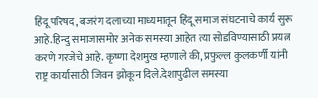हिंदू परिषद, बजरंग दलाच्या माध्यमातून हिंदू समाज संघटनाचे कार्य सुरू आहे.हिन्दु समाजासमोर अनेक समस्या आहेत त्या सोडविण्यासाठी प्रयत्न करणे गरजेचे आहे. कृष्णा देशमुख म्हणाले की, प्रफुल्ल कुलकर्णी यांनी राष्ट्र कार्यासाठी जिवन झोकून दिले.देशापुढील समस्या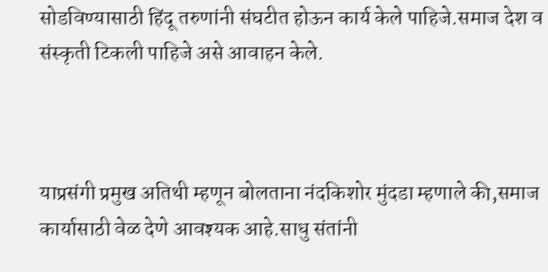सोडविण्यासाठी हिंदू तरुणांनी संघटीत होऊन कार्य केले पाहिजे.समाज देश व संस्कृती टिकली पाहिजे असे आवाहन केले.



याप्रसंगी प्रमुख अतिथी म्हणून बोलताना नंदकिशोर मुंदडा म्हणाले की,समाज कार्यासाठी वेळ देणे आवश्यक आहे.साधु संतांनी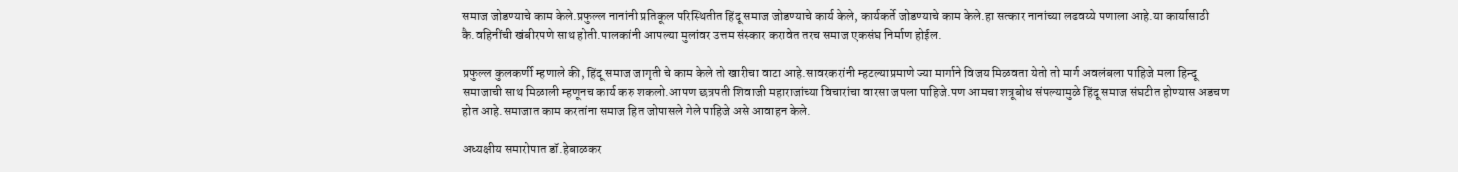समाज जोडण्याचे काम केले.प्रफुल्ल नानांनी प्रतिकूल परिस्थितीत हिंदू समाज जोडण्याचे कार्य केले, कार्यकर्ते जोडण्याचे काम केले.हा सत्कार नानांच्या लढवय्ये पणाला आहे.या कार्यासाठी कै.वहिनींची खंबीरपणे साथ होती.पालकांनी आपल्या मुलांवर उत्तम संस्कार करावेत तरच समाज एकसंघ निर्माण होईल.

प्रफुल्ल कुलकर्णी म्हणाले की, हिंदू समाज जागृती चे काम केले तो खारीचा वाटा आहे.सावरकरांनी म्हटल्याप्रमाणे ज्या मार्गाने विजय मिळवता येतो तो मार्ग अवलंबला पाहिजे मला हिन्दू समाजाची साथ मिळाली म्हणूनच कार्य करु शकलो.आपण छत्रपती शिवाजी महाराजांच्या विचारांचा वारसा जपला पाहिजे.पण आमचा शत्रूबोध संपल्यामुळे हिंदू समाज संघटीत होण्यास अडचण होत आहे.समाजात काम करतांना समाज हित जोपासले गेले पाहिजे असे आवाहन केले.

अध्यक्षीय समारोपात डॉ.हेबाळकर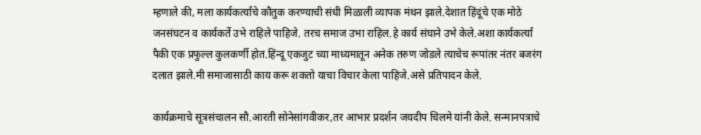म्हणाले की, मला कार्यकर्त्यांचे कौतुक करण्याची संधी मिळाली व्यापक मंथन झाले.देशात हिंदूंचे एक मोठे जनसंघटन व कार्यकर्ते उभे राहिले पाहिजे. तरच समाज उभा राहिल.हे कार्य संघाने उभे केले.अशा कार्यकर्त्यां पैकी एक प्रफुल्ल कुलकर्णी होत.हिंन्दू एकजुट च्या माध्यमातून अनेक तरुण जोडले त्याचेच रूपांतर नंतर बजरंग दलात झाले.मी समाजासाठी काय करू शकतो याचा विचार केला पाहिजे.असे प्रतिपादन केले.

कार्यक्रमाचे सूत्रसंचालन सौ.आरती सोनेसांगवीकर,तर आभार प्रदर्शन जयदीप चिलमे यांनी केले. सन्मानपत्राचे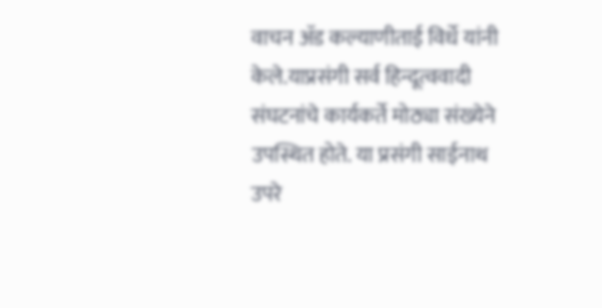वाचन ॲड कल्याणीताई विर्धे यांनी केले.याप्रसंगी सर्व हिन्दूत्ववादी संघटनांचे कार्यकर्ते मोठ्या संख्येने उपस्थित होते. या प्रसंगी साईनाथ उपरे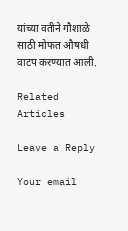यांच्या वतीने गौशाळे साठी मोफत औषधी वाटप करण्यात आली.

Related Articles

Leave a Reply

Your email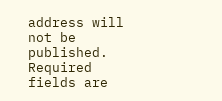address will not be published. Required fields are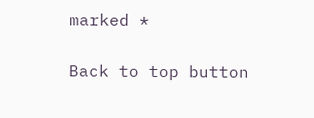marked *

Back to top button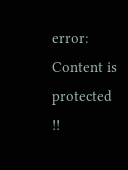error: Content is protected !!